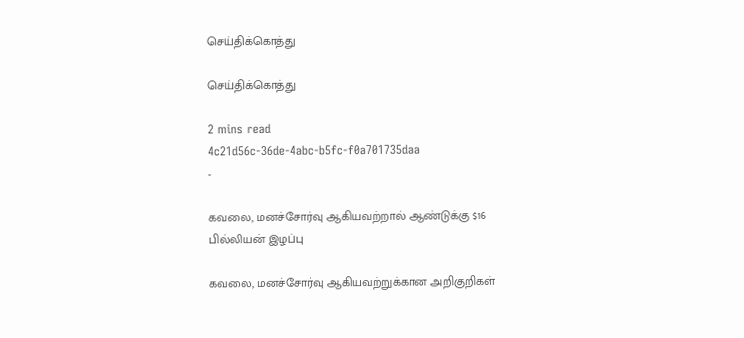செய்திக்கொத்து

செய்திக்கொத்து

2 mins read
4c21d56c-36de-4abc-b5fc-f0a701735daa
-

கவலை, மனச்சோர்வு ஆகியவற்றால் ஆண்டுக்கு $16 பில்லியன் இழப்பு

கவலை, மனச்சோர்வு ஆகியவற்றுக்கான அறிகுறிகள்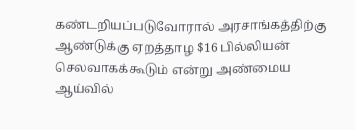கண்டறியப்படுவோரால் அரசாங்கத்திற்கு ஆண்டுக்கு ஏறத்தாழ $16 பில்லியன் செலவாகக்கூடும் என்று அண்மைய ஆய்வில்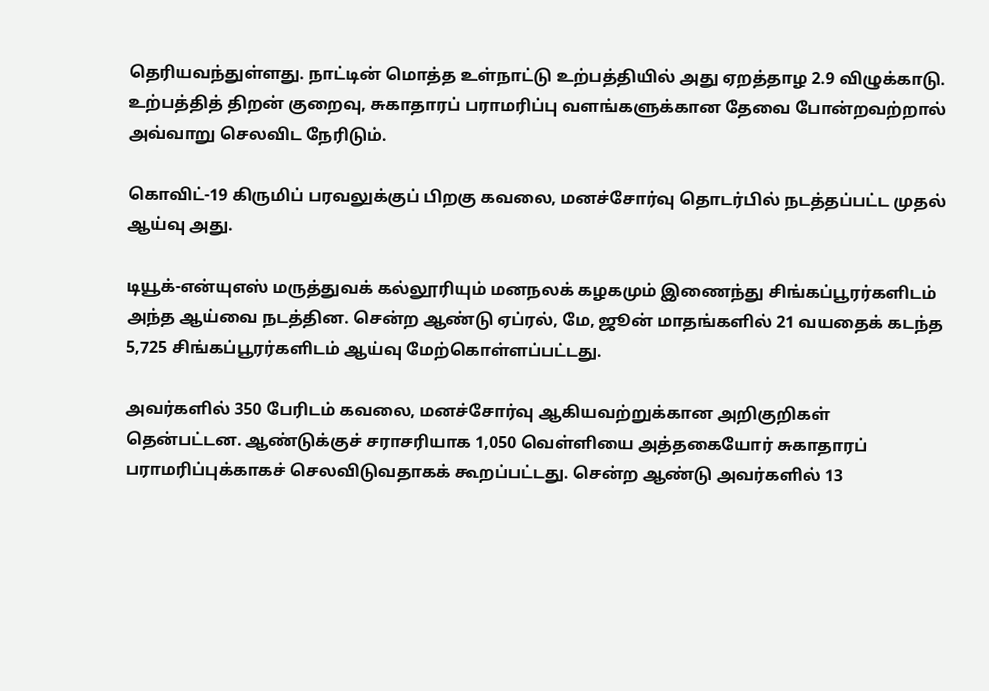தெரியவந்துள்ளது. நாட்டின் மொத்த உள்நாட்டு உற்பத்தியில் அது ஏறத்தாழ 2.9 விழுக்காடு. உற்பத்தித் திறன் குறைவு, சுகாதாரப் பராமரிப்பு வளங்களுக்கான தேவை போன்றவற்றால் அவ்வாறு செலவிட நேரிடும்.

கொவிட்-19 கிருமிப் பரவலுக்குப் பிறகு கவலை, மனச்சோர்வு தொடர்பில் நடத்தப்பட்ட முதல் ஆய்வு அது.

டியூக்-என்யுஎஸ் மருத்துவக் கல்லூரியும் மனநலக் கழகமும் இணைந்து சிங்கப்பூரர்களிடம் அந்த ஆய்வை நடத்தின. சென்ற ஆண்டு ஏப்ரல், மே, ஜூன் மாதங்களில் 21 வயதைக் கடந்த 5,725 சிங்கப்பூரர்களிடம் ஆய்வு மேற்கொள்ளப்பட்டது.

அவர்களில் 350 பேரிடம் கவலை, மனச்சோர்வு ஆகியவற்றுக்கான அறிகுறிகள் தென்பட்டன. ஆண்டுக்குச் சராசரியாக 1,050 வெள்ளியை அத்தகையோர் சுகாதாரப் பராமரிப்புக்காகச் செலவிடுவதாகக் கூறப்பட்டது. சென்ற ஆண்டு அவர்களில் 13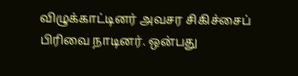விழுக்காட்டினர் அவசர சிகிச்சைப் பிரிவை நாடினர். ஒன்பது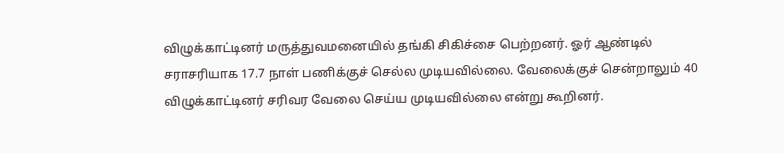விழுக்காட்டினர் மருத்துவமனையில் தங்கி சிகிச்சை பெற்றனர். ஓர் ஆண்டில் சராசரியாக 17.7 நாள் பணிக்குச் செல்ல முடியவில்லை. வேலைக்குச் சென்றாலும் 40 விழுக்காட்டினர் சரிவர வேலை செய்ய முடியவில்லை என்று கூறினர்.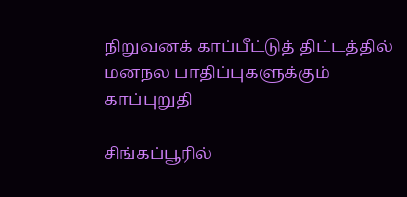நிறுவனக் காப்பீட்டுத் திட்டத்தில் மனநல பாதிப்புகளுக்கும் காப்புறுதி

சிங்கப்பூரில்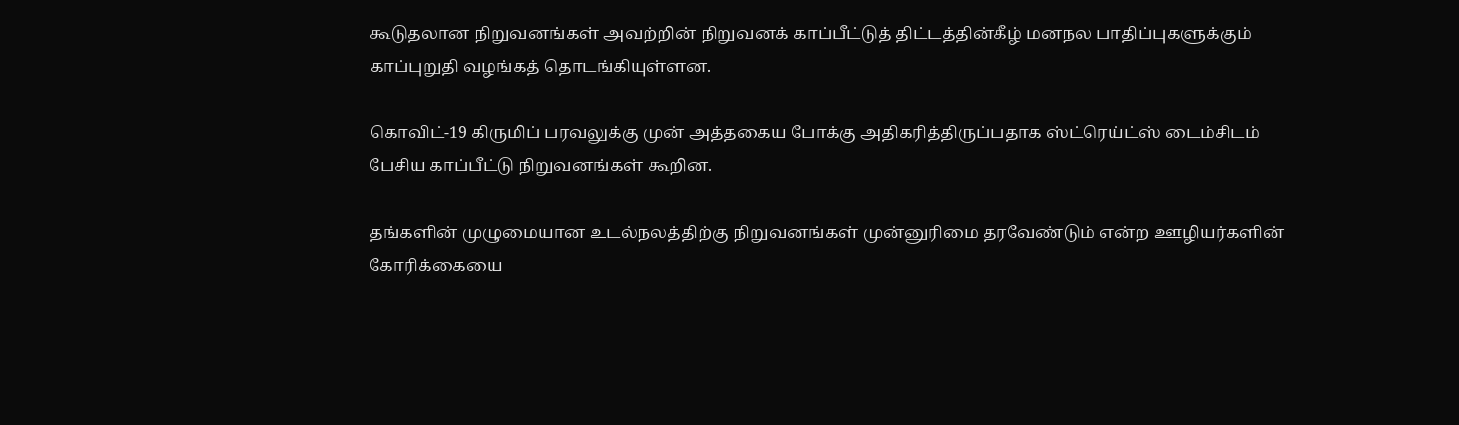கூடுதலான நிறுவனங்கள் அவற்றின் நிறுவனக் காப்பீட்டுத் திட்டத்தின்கீழ் மனநல பாதிப்புகளுக்கும் காப்புறுதி வழங்கத் தொடங்கியுள்ளன.

கொவிட்-19 கிருமிப் பரவலுக்கு முன் அத்தகைய போக்கு அதிகரித்திருப்பதாக ஸ்ட்ரெய்ட்ஸ் டைம்சிடம் பேசிய காப்பீட்டு நிறுவனங்கள் கூறின.

தங்களின் முழுமையான உடல்நலத்திற்கு நிறுவனங்கள் முன்னுரிமை தரவேண்டும் என்ற ஊழியர்களின் கோரிக்கையை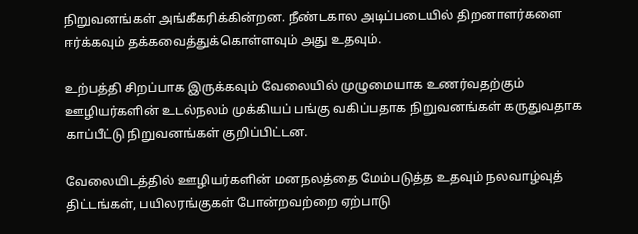நிறுவனங்கள் அங்கீகரிக்கின்றன. நீண்டகால அடிப்படையில் திறனாளர்களை ஈர்க்கவும் தக்கவைத்துக்கொள்ளவும் அது உதவும்.

உற்பத்தி சிறப்பாக இருக்கவும் வேலையில் முழுமையாக உணர்வதற்கும் ஊழியர்களின் உடல்நலம் முக்கியப் பங்கு வகிப்பதாக நிறுவனங்கள் கருதுவதாக காப்பீட்டு நிறுவனங்கள் குறிப்பிட்டன.

வேலையிடத்தில் ஊழியர்களின் மனநலத்தை மேம்படுத்த உதவும் நலவாழ்வுத் திட்டங்கள், பயிலரங்குகள் போன்றவற்றை ஏற்பாடு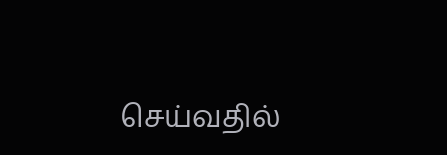செய்வதில்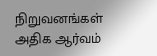நிறுவனங்கள் அதிக ஆர்வம்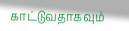காட்டுவதாகவும்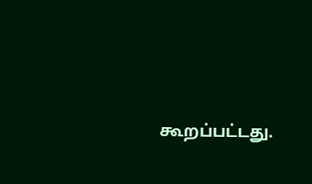கூறப்பட்டது.